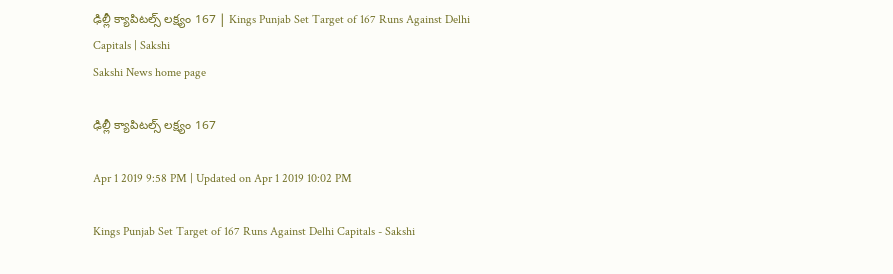ఢిల్లీ క్యాపిటల్స్‌ లక్ష్యం 167 | Kings Punjab Set Target of 167 Runs Against Delhi Capitals | Sakshi
Sakshi News home page

ఢిల్లీ క్యాపిటల్స్‌ లక్ష్యం 167

Apr 1 2019 9:58 PM | Updated on Apr 1 2019 10:02 PM

Kings Punjab Set Target of 167 Runs Against Delhi Capitals - Sakshi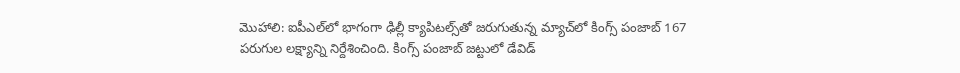మొహాలి: ఐపీఎల్‌లో భాగంగా ఢిల్లీ క్యాపిటల్స్‌తో జరుగుతున్న మ్యాచ్‌లో కింగ్స్‌ పంజాబ్‌ 167 పరుగుల లక్ష్యాన్ని నిర్దేశించింది. కింగ్స్‌ పంజాబ్‌ జట్టులో డేవిడ్‌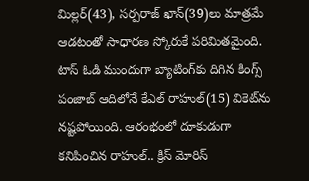మిల్లర్‌(43), సర్పరాజ్‌ ఖాన్‌(39)లు మాత్రమే ఆడటంతో సాధారణ స్కోరుకే పరిమితమైంది. టాస్‌ ఓడి ముందుగా బ్యాటింగ్‌కు దిగిన కింగ్స్‌ పంజాబ్‌ ఆదిలోనే కేఎల్‌ రాహుల్‌(15) వికెట్‌ను నష్టపోయింది. ఆరంభంలో దూకుడుగా కనిపించిన రాహుల్‌.. క్రిస్‌ మోరిస్‌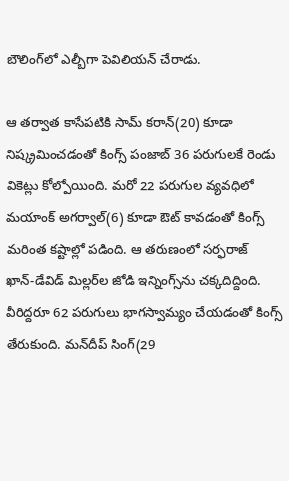బౌలింగ్‌లో ఎల్బీగా పెవిలియన్‌ చేరాడు.

ఆ తర్వాత కాసేపటికి సామ్‌ కరాన్‌(20) కూడా నిష్క్రమించడంతో కింగ్స్‌ పంజాబ్‌ 36 పరుగులకే రెండు వికెట్లు కోల్పోయింది. మరో 22 పరుగుల వ్యవధిలో మయాంక్‌ అగర్వాల్‌(6) కూడా ఔట్‌ కావడంతో కింగ్స్‌ మరింత కష్టాల్లో పడింది. ఆ తరుణంలో సర్ఫరాజ్‌ ఖాన్‌-డేవిడ్‌ మిల్లర్‌ల జోడి ఇన్నింగ్స్‌ను చక్కదిద్దింది. వీరిద్దరూ 62 పరుగులు భాగస్వామ్యం చేయడంతో కింగ్స్‌ తేరుకుంది. మన్‌దీప్‌ సింగ్‌(29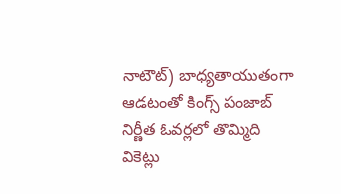నాటౌట్‌) బాధ్యతాయుతంగా ఆడటంతో కింగ్స్‌ పంజాబ్‌ నిర్ణీత ఓవర్లలో తొమ్మిది వికెట్లు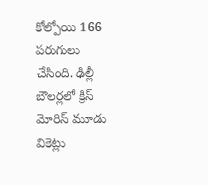కోల్పోయి 166 పరుగులు చేసింది. ఢిల్లీ బౌలర్లలో క్రిస్‌ మోరిస్‌ మూడు వికెట్లు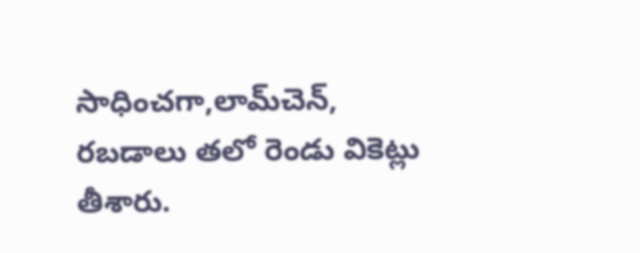సాధించగా,లామ్‌చెన్‌, రబడాలు తలో రెండు వికెట్లు తీశారు.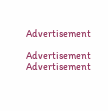Advertisement

Advertisement
Advertisement